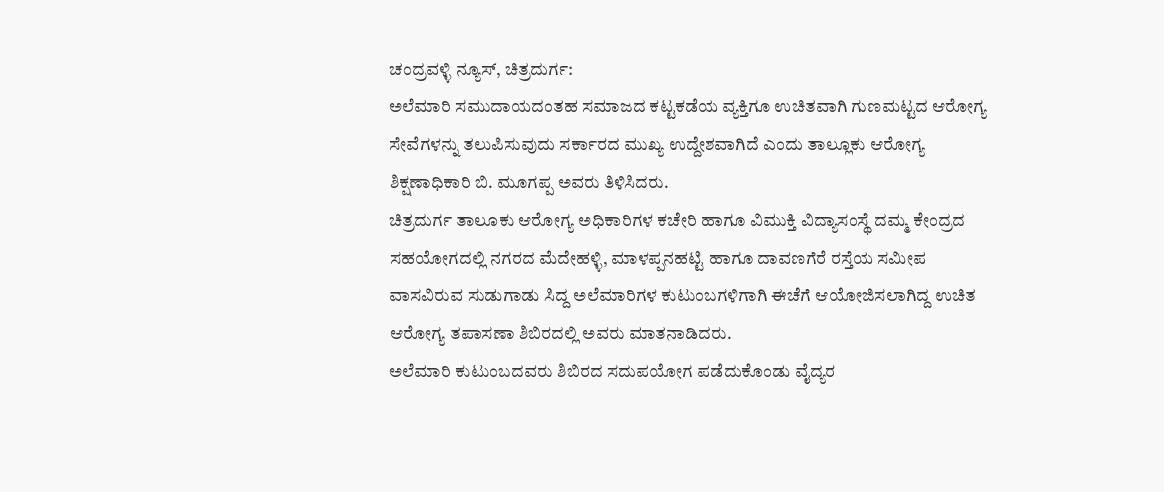ಚಂದ್ರವಳ್ಳಿ ನ್ಯೂಸ್, ಚಿತ್ರದುರ್ಗ:
ಅಲೆಮಾರಿ ಸಮುದಾಯದಂತಹ ಸಮಾಜದ ಕಟ್ಟಕಡೆಯ ವ್ಯಕ್ತಿಗೂ ಉಚಿತವಾಗಿ ಗುಣಮಟ್ಟದ ಆರೋಗ್ಯ ಸೇವೆಗಳನ್ನು ತಲುಪಿಸುವುದು ಸರ್ಕಾರದ ಮುಖ್ಯ ಉದ್ದೇಶವಾಗಿದೆ ಎಂದು ತಾಲ್ಲೂಕು ಆರೋಗ್ಯ ಶಿಕ್ಷಣಾಧಿಕಾರಿ ಬಿ. ಮೂಗಪ್ಪ ಅವರು ತಿಳಿಸಿದರು.
ಚಿತ್ರದುರ್ಗ ತಾಲೂಕು ಆರೋಗ್ಯ ಅಧಿಕಾರಿಗಳ ಕಚೇರಿ ಹಾಗೂ ವಿಮುಕ್ತಿ ವಿದ್ಯಾಸಂಸ್ಥೆ ದಮ್ಮ ಕೇಂದ್ರದ ಸಹಯೋಗದಲ್ಲಿ ನಗರದ ಮೆದೇಹಳ್ಳಿ, ಮಾಳಪ್ಪನಹಟ್ಟಿ ಹಾಗೂ ದಾವಣಗೆರೆ ರಸ್ತೆಯ ಸಮೀಪ ವಾಸವಿರುವ ಸುಡುಗಾಡು ಸಿದ್ದ ಅಲೆಮಾರಿಗಳ ಕುಟುಂಬಗಳಿಗಾಗಿ ಈಚೆಗೆ ಆಯೋಜಿಸಲಾಗಿದ್ದ ಉಚಿತ ಆರೋಗ್ಯ ತಪಾಸಣಾ ಶಿಬಿರದಲ್ಲಿ ಅವರು ಮಾತನಾಡಿದರು.
ಅಲೆಮಾರಿ ಕುಟುಂಬದವರು ಶಿಬಿರದ ಸದುಪಯೋಗ ಪಡೆದುಕೊಂಡು ವೈದ್ಯರ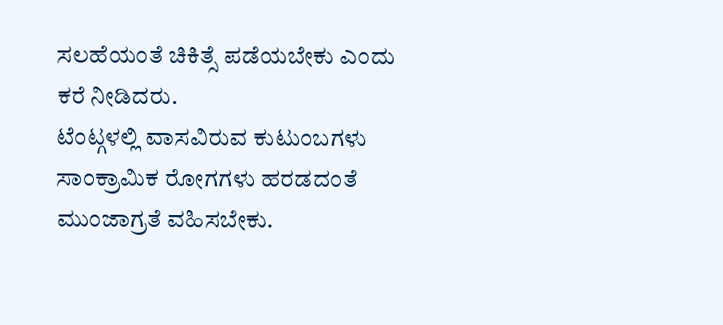ಸಲಹೆಯಂತೆ ಚಿಕಿತ್ಸೆ ಪಡೆಯಬೇಕು ಎಂದು ಕರೆ ನೀಡಿದರು.
ಟೆಂಟ್ಗಳಲ್ಲಿ ವಾಸವಿರುವ ಕುಟುಂಬಗಳು ಸಾಂಕ್ರಾಮಿಕ ರೋಗಗಳು ಹರಡದಂತೆ ಮುಂಜಾಗ್ರತೆ ವಹಿಸಬೇಕು.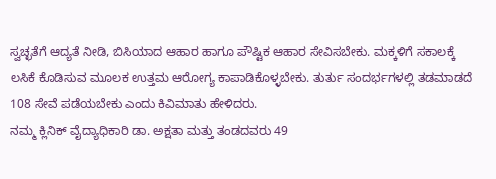ಸ್ವಚ್ಛತೆಗೆ ಆದ್ಯತೆ ನೀಡಿ, ಬಿಸಿಯಾದ ಆಹಾರ ಹಾಗೂ ಪೌಷ್ಟಿಕ ಆಹಾರ ಸೇವಿಸಬೇಕು. ಮಕ್ಕಳಿಗೆ ಸಕಾಲಕ್ಕೆ ಲಸಿಕೆ ಕೊಡಿಸುವ ಮೂಲಕ ಉತ್ತಮ ಆರೋಗ್ಯ ಕಾಪಾಡಿಕೊಳ್ಳಬೇಕು. ತುರ್ತು ಸಂದರ್ಭಗಳಲ್ಲಿ ತಡಮಾಡದೆ 108 ಸೇವೆ ಪಡೆಯಬೇಕು ಎಂದು ಕಿವಿಮಾತು ಹೇಳಿದರು.
ನಮ್ಮ ಕ್ಲಿನಿಕ್ ವೈದ್ಯಾಧಿಕಾರಿ ಡಾ. ಅಕ್ಷತಾ ಮತ್ತು ತಂಡದವರು 49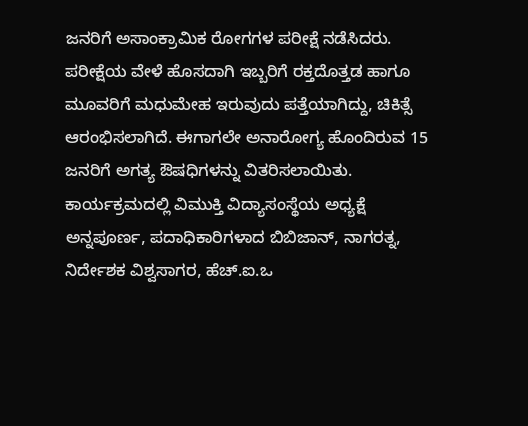ಜನರಿಗೆ ಅಸಾಂಕ್ರಾಮಿಕ ರೋಗಗಳ ಪರೀಕ್ಷೆ ನಡೆಸಿದರು. ಪರೀಕ್ಷೆಯ ವೇಳೆ ಹೊಸದಾಗಿ ಇಬ್ಬರಿಗೆ ರಕ್ತದೊತ್ತಡ ಹಾಗೂ ಮೂವರಿಗೆ ಮಧುಮೇಹ ಇರುವುದು ಪತ್ತೆಯಾಗಿದ್ದು, ಚಿಕಿತ್ಸೆ ಆರಂಭಿಸಲಾಗಿದೆ. ಈಗಾಗಲೇ ಅನಾರೋಗ್ಯ ಹೊಂದಿರುವ 15 ಜನರಿಗೆ ಅಗತ್ಯ ಔಷಧಿಗಳನ್ನು ವಿತರಿಸಲಾಯಿತು.
ಕಾರ್ಯಕ್ರಮದಲ್ಲಿ ವಿಮುಕ್ತಿ ವಿದ್ಯಾಸಂಸ್ಥೆಯ ಅಧ್ಯಕ್ಷೆ ಅನ್ನಪೂರ್ಣ, ಪದಾಧಿಕಾರಿಗಳಾದ ಬಿಬಿಜಾನ್, ನಾಗರತ್ನ, ನಿರ್ದೇಶಕ ವಿಶ್ವಸಾಗರ, ಹೆಚ್.ಐ.ಒ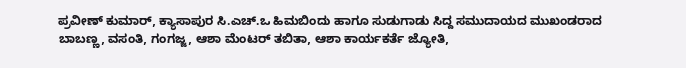ಪ್ರವೀಣ್ ಕುಮಾರ್, ಕ್ಯಾಸಾಪುರ ಸಿ.ಎಚ್.ಒ ಹಿಮಬಿಂದು ಹಾಗೂ ಸುಡುಗಾಡು ಸಿದ್ದ ಸಮುದಾಯದ ಮುಖಂಡರಾದ ಬಾಬಣ್ಣ, ವಸಂತಿ, ಗಂಗಜ್ಜ, ಆಶಾ ಮೆಂಟರ್ ತಬಿತಾ, ಆಶಾ ಕಾರ್ಯಕರ್ತೆ ಜ್ಯೋತಿ,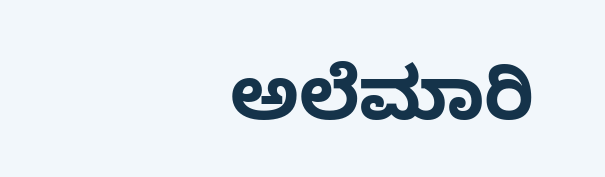ಅಲೆಮಾರಿ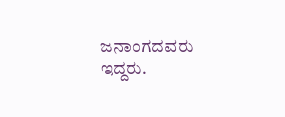ಜನಾಂಗದವರು ಇದ್ದರು.